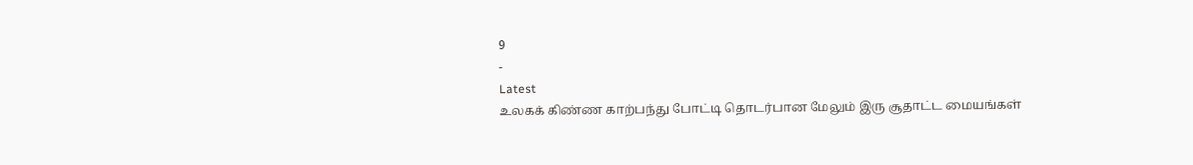9
-
Latest
உலகக் கிண்ண காற்பந்து போட்டி தொடர்பான மேலும் இரு சூதாட்ட மையங்கள்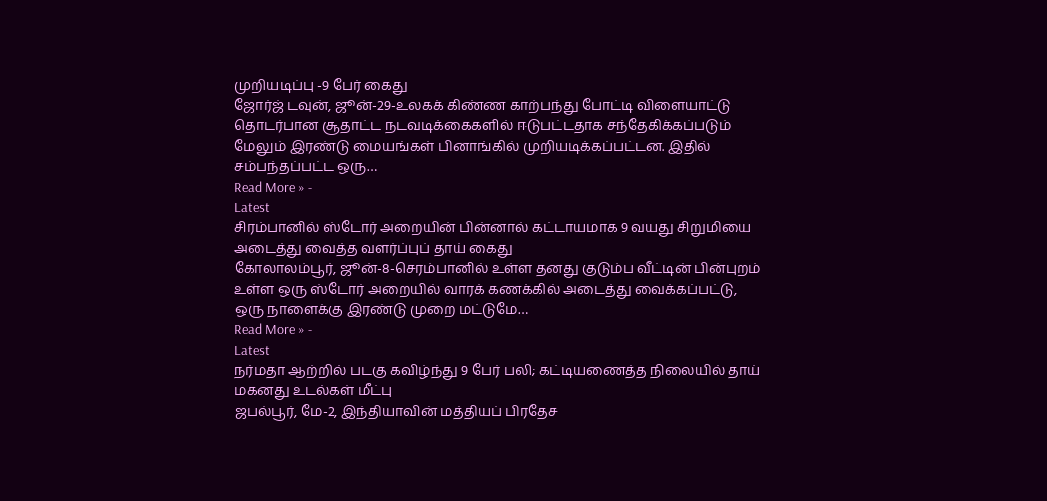முறியடிப்பு -9 பேர் கைது
ஜோர்ஜ் டவுன், ஜூன்-29-உலகக் கிண்ண காற்பந்து போட்டி விளையாட்டு தொடர்பான சூதாட்ட நடவடிக்கைகளில் ஈடுபட்டதாக சந்தேகிக்கப்படும் மேலும் இரண்டு மையங்கள் பினாங்கில் முறியடிக்கப்பட்டன. இதில் சம்பந்தப்பட்ட ஒரு…
Read More » -
Latest
சிரம்பானில் ஸ்டோர் அறையின் பின்னால் கட்டாயமாக 9 வயது சிறுமியை அடைத்து வைத்த வளர்ப்புப் தாய் கைது
கோலாலம்பூர், ஜூன்-8-செரம்பானில் உள்ள தனது குடும்ப வீட்டின் பின்புறம் உள்ள ஒரு ஸ்டோர் அறையில் வாரக் கணக்கில் அடைத்து வைக்கப்பட்டு, ஒரு நாளைக்கு இரண்டு முறை மட்டுமே…
Read More » -
Latest
நர்மதா ஆற்றில் படகு கவிழ்ந்து 9 பேர் பலி; கட்டியணைத்த நிலையில் தாய் மகனது உடல்கள் மீட்பு
ஜபல்பூர், மே-2, இந்தியாவின் மத்தியப் பிரதேச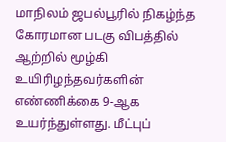மாநிலம் ஜபல்பூரில் நிகழ்ந்த கோரமான படகு விபத்தில் ஆற்றில் மூழ்கி உயிரிழந்தவர்களின் எண்ணிக்கை 9-ஆக உயர்ந்துள்ளது. மீட்புப்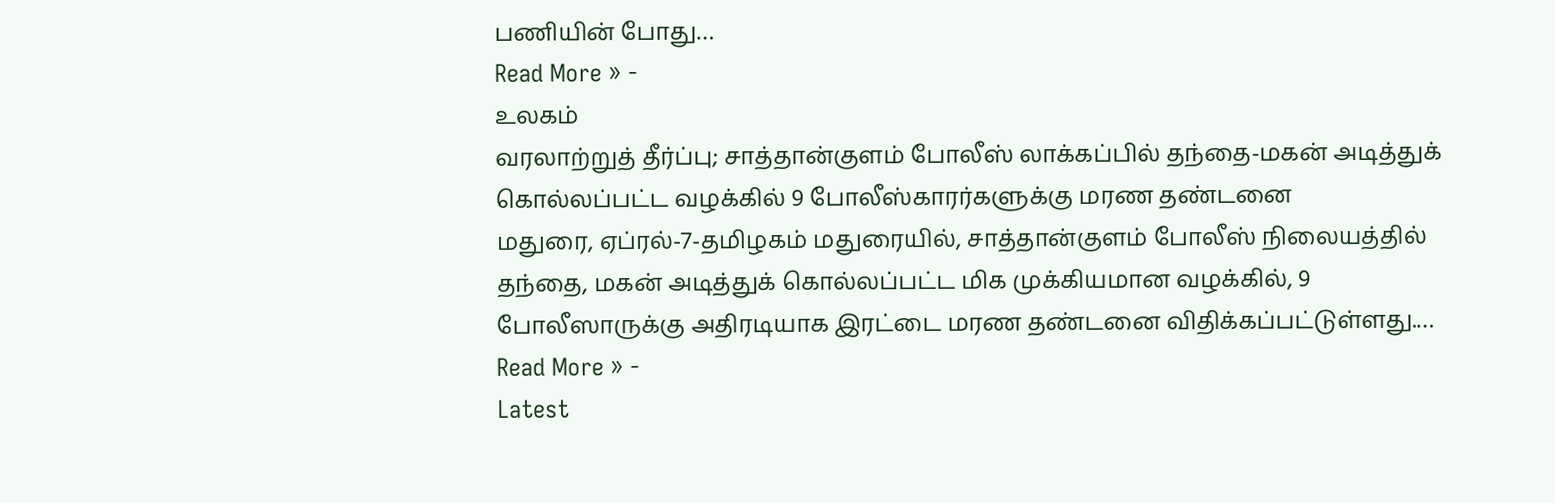பணியின் போது…
Read More » -
உலகம்
வரலாற்றுத் தீர்ப்பு; சாத்தான்குளம் போலீஸ் லாக்கப்பில் தந்தை-மகன் அடித்துக் கொல்லப்பட்ட வழக்கில் 9 போலீஸ்காரர்களுக்கு மரண தண்டனை
மதுரை, ஏப்ரல்-7-தமிழகம் மதுரையில், சாத்தான்குளம் போலீஸ் நிலையத்தில் தந்தை, மகன் அடித்துக் கொல்லப்பட்ட மிக முக்கியமான வழக்கில், 9 போலீஸாருக்கு அதிரடியாக இரட்டை மரண தண்டனை விதிக்கப்பட்டுள்ளது.…
Read More » -
Latest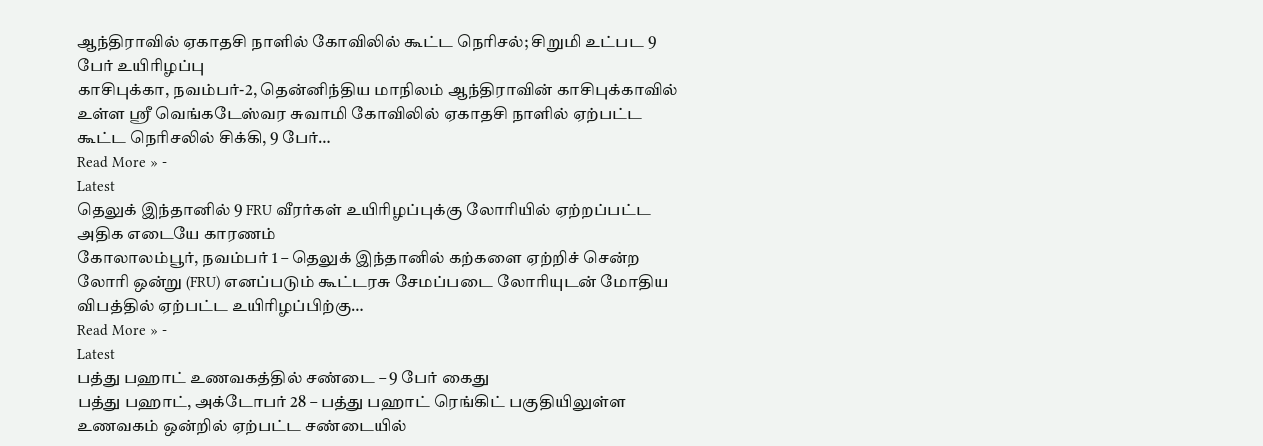ஆந்திராவில் ஏகாதசி நாளில் கோவிலில் கூட்ட நெரிசல்; சிறுமி உட்பட 9 பேர் உயிரிழப்பு
காசிபுக்கா, நவம்பர்-2, தென்னிந்திய மாநிலம் ஆந்திராவின் காசிபுக்காவில் உள்ள ஸ்ரீ வெங்கடேஸ்வர சுவாமி கோவிலில் ஏகாதசி நாளில் ஏற்பட்ட கூட்ட நெரிசலில் சிக்கி, 9 பேர்…
Read More » -
Latest
தெலுக் இந்தானில் 9 FRU வீரர்கள் உயிரிழப்புக்கு லோரியில் ஏற்றப்பட்ட அதிக எடையே காரணம்
கோலாலம்பூர், நவம்பர் 1 – தெலுக் இந்தானில் கற்களை ஏற்றிச் சென்ற லோரி ஒன்று (FRU) எனப்படும் கூட்டரசு சேமப்படை லோரியுடன் மோதிய விபத்தில் ஏற்பட்ட உயிரிழப்பிற்கு…
Read More » -
Latest
பத்து பஹாட் உணவகத்தில் சண்டை – 9 பேர் கைது
பத்து பஹாட், அக்டோபர் 28 – பத்து பஹாட் ரெங்கிட் பகுதியிலுள்ள உணவகம் ஒன்றில் ஏற்பட்ட சண்டையில்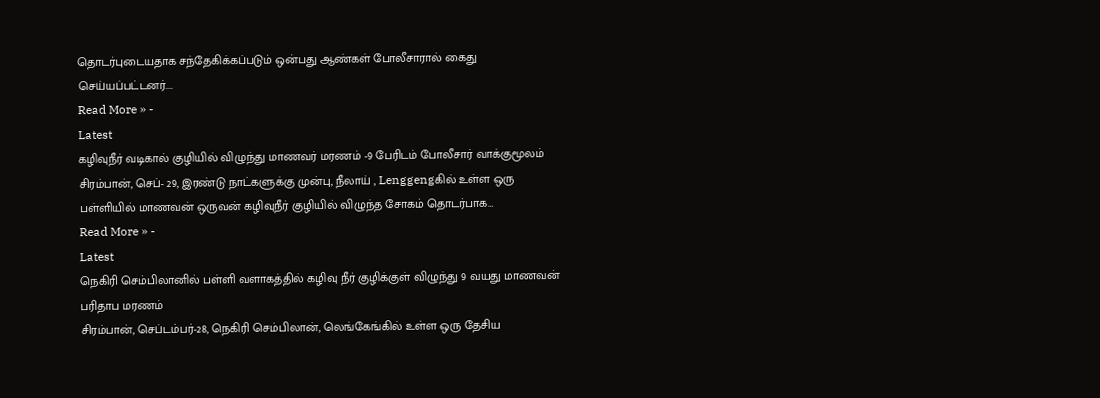தொடர்புடையதாக சந்தேகிக்கப்படும் ஒன்பது ஆண்கள் போலீசாரால் கைது செய்யப்பட்டனர்.…
Read More » -
Latest
கழிவுநீர் வடிகால் குழியில் விழுந்து மாணவர் மரணம் -9 பேரிடம் போலீசார் வாக்குமூலம்
சிரம்பான், செப்- 29, இரண்டு நாட்களுக்கு முன்பு, நீலாய் , Lenggengகில் உள்ள ஒரு பள்ளியில் மாணவன் ஒருவன் கழிவுநீர் குழியில் விழுந்த சோகம் தொடர்பாக…
Read More » -
Latest
நெகிரி செம்பிலானில் பள்ளி வளாகத்தில் கழிவு நீர் குழிக்குள் விழுந்து 9 வயது மாணவன் பரிதாப மரணம்
சிரம்பான், செப்டம்பர்-28, நெகிரி செம்பிலான், லெங்கேங்கில் உள்ள ஒரு தேசிய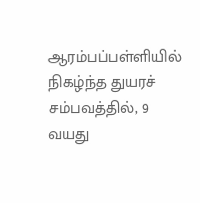ஆரம்பப்பள்ளியில் நிகழ்ந்த துயரச் சம்பவத்தில், 9 வயது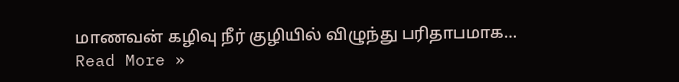மாணவன் கழிவு நீர் குழியில் விழுந்து பரிதாபமாக…
Read More »